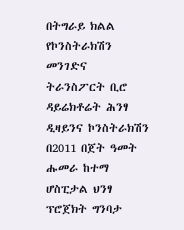በትግራይ ክልል የኮንስትራክሽን መንገድና ትራንስፖርት ቢሮ ዳይሬክቶሬት ሕንፃ ዲዛይንና ኮንስትራክሽን በ2011 በጀት ዓመት ሑመራ ከተማ ሆስፒታል ህንፃ ፕሮጀክት ግንባታ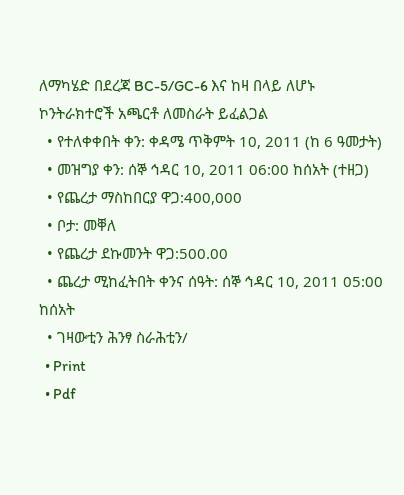ለማካሄድ በደረጃ BC-5/GC-6 እና ከዛ በላይ ለሆኑ ኮንትራክተሮች አጫርቶ ለመስራት ይፈልጋል
  • የተለቀቀበት ቀን: ቀዳሜ ጥቅምት 10, 2011 (ከ 6 ዓመታት)
  • መዝግያ ቀን: ሰኞ ኅዳር 10, 2011 06:00 ከሰአት (ተዘጋ)
  • የጨረታ ማስከበርያ ዋጋ:400,000
  • ቦታ: መቐለ
  • የጨረታ ደኩመንት ዋጋ:500.00
  • ጨረታ ሚከፈትበት ቀንና ሰዓት: ሰኞ ኅዳር 10, 2011 05:00 ከሰአት
  • ገዛውቲን ሕንፃ ስራሕቲን/
  • Print
  • Pdf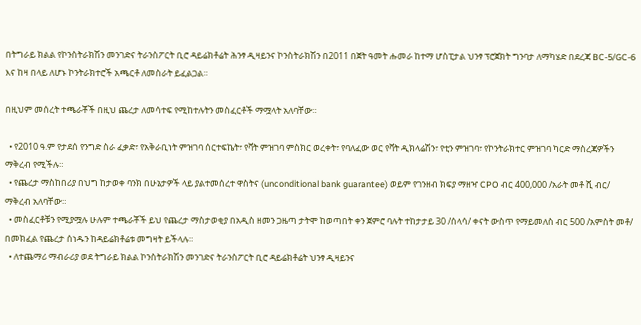በትግራይ ክልል የኮንስትራክሽን መንገድና ትራንስፖርት ቢሮ ዳይሬክቶሬት ሕንፃ ዲዛይንና ኮንስትራክሽን በ2011 በጀት ዓመት ሑመራ ከተማ ሆስፒታል ህንፃ ፕሮጀክት ግንባታ ለማካሄድ በደረጃ BC-5/GC-6 እና ከዛ በላይ ለሆኑ ኮንትራክተሮች አጫርቶ ለመስራት ይፈልጋል።

በዚህም መሰረት ተጫራቾች በዚህ ጨረታ ለመሳተፍ የሚከተሉትን መስፈርቶች ማሟላት አለባቸው።

  • የ2010 ዓ.ም የታደሰ የንግድ ስራ ፈቃድ፣ የአቅራቢነት ምዝገባ ሰርተፍኬት፣ የቫት ምዝገባ ምስክር ወረቀት፣ የባለፈው ወር የቫት ዲክላሬሽን፣ የቲን ምዝገባ፣ የኮንትራክተር ምዝገባ ካርድ ማስረጃዎችን ማቅረብ የሚችሉ።
  • የጨረታ ማስከበሪያ በህግ ከታወቀ ባንክ በሁኔታዎች ላይ ያልተመሰረተ ዋስትና (unconditional bank guarantee) ወይም የገንዘብ ክፍያ ማዘዣ CPO ብር 400,000 /አራት መቶ ሺ ብር/ ማቅረብ አለባቸው።
  • መስፈርቶቹን የሚያሟሉ ሁሉም ተጫራቾች ይህ የጨረታ ማስታወቂያ በአዲስ ዘመን ጋዜጣ ታትሞ ከወጣበት ቀን ጀምሮ ባሉት ተከታታይ 30 /ሰላሳ/ ቀናት ውስጥ የማይመለስ ብር 500 /አምስት መቶ/ በመክፈል የጨረታ ሰነዱን ከዳይሬክቶሬቱ መግዛት ይችላሉ።
  • ለተጨማሪ ማብራሪያ ወደ ትግራይ ክልል ኮንስትራክሽን መንገድና ትራንስፖርት ቢሮ ዳይሬክቶሬት ህንፃ ዲዛይንና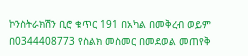ኮንስትራክሽን ቢሮ ቁጥር 191 በአካል በመቅረብ ወይም በ0344408773 የስልክ መስመር በመደወል መጠየቅ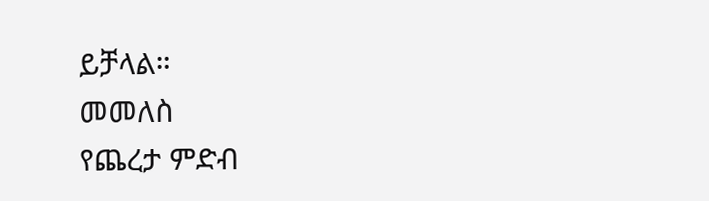ይቻላል።
መመለስ
የጨረታ ምድብ